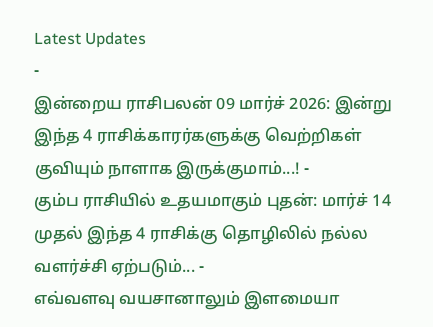Latest Updates
-
இன்றைய ராசிபலன் 09 மார்ச் 2026: இன்று இந்த 4 ராசிக்காரர்களுக்கு வெற்றிகள் குவியும் நாளாக இருக்குமாம்...! -
கும்ப ராசியில் உதயமாகும் புதன்: மார்ச் 14 முதல் இந்த 4 ராசிக்கு தொழிலில் நல்ல வளர்ச்சி ஏற்படும்... -
எவ்வளவு வயசானாலும் இளமையா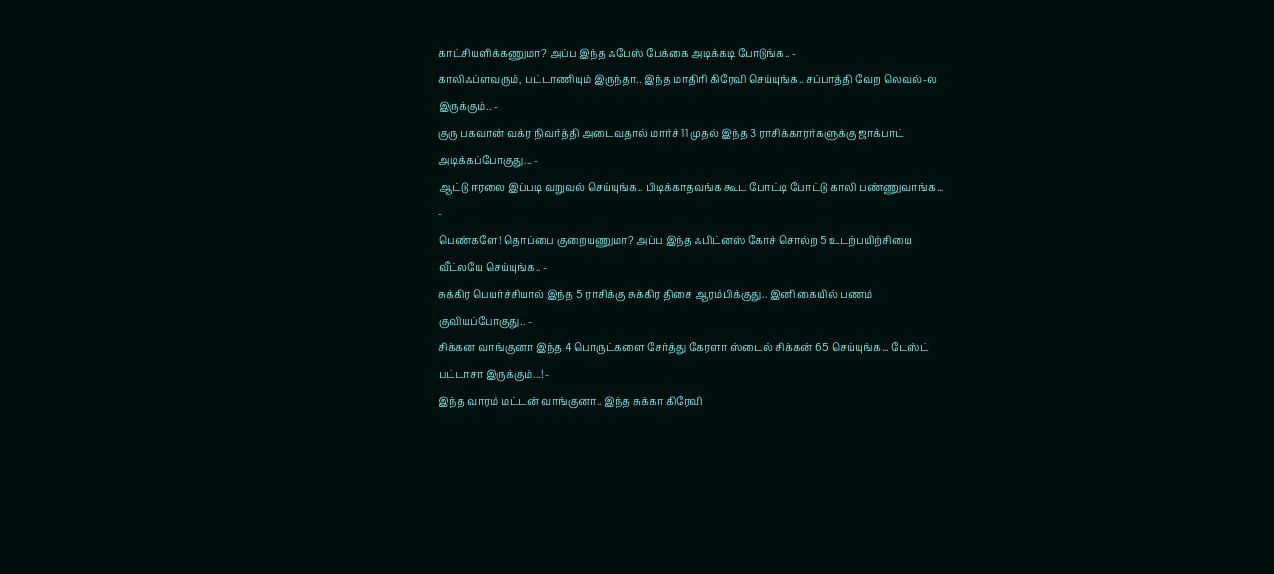காட்சியளிக்கணுமா? அப்ப இந்த ஃபேஸ் பேக்கை அடிக்கடி போடுங்க.. -
காலிஃப்ளவரும், பட்டாணியும் இருந்தா.. இந்த மாதிரி கிரேவி செய்யுங்க.. சப்பாத்தி வேற லெவல்-ல இருக்கும்.. -
குரு பகவான் வக்ர நிவர்த்தி அடைவதால் மார்ச் 11 முதல் இந்த 3 ராசிக்காரர்களுக்கு ஜாக்பாட் அடிக்கப்போகுது... -
ஆட்டு ஈரலை இப்படி வறுவல் செய்யுங்க.. பிடிக்காதவங்க கூட போட்டி போட்டு காலி பண்ணுவாங்க... -
பெண்களே! தொப்பை குறையணுமா? அப்ப இந்த ஃபிட்னஸ் கோச் சொல்ற 5 உடற்பயிற்சியை வீட்லயே செய்யுங்க.. -
சுக்கிர பெயர்ச்சியால் இந்த 5 ராசிக்கு சுக்கிர திசை ஆரம்பிக்குது.. இனி கையில் பணம் குவியப்போகுது.. -
சிக்கன வாங்குனா இந்த 4 பொருட்களை சேர்த்து கேரளா ஸ்டைல் சிக்கன் 65 செய்யுங்க... டேஸ்ட் பட்டாசா இருக்கும்...! -
இந்த வாரம் மட்டன் வாங்குனா.. இந்த சுக்கா கிரேவி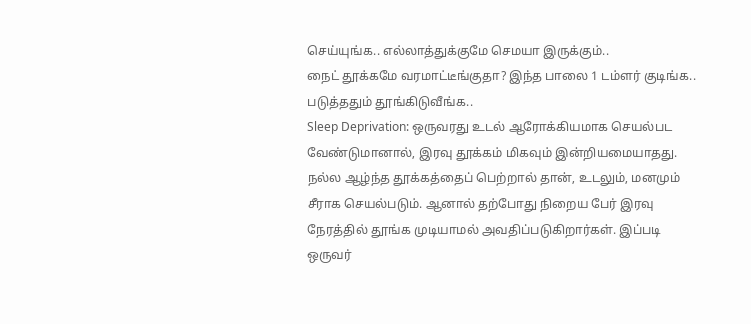செய்யுங்க.. எல்லாத்துக்குமே செமயா இருக்கும்..
நைட் தூக்கமே வரமாட்டீங்குதா? இந்த பாலை 1 டம்ளர் குடிங்க.. படுத்ததும் தூங்கிடுவீங்க..
Sleep Deprivation: ஒருவரது உடல் ஆரோக்கியமாக செயல்பட வேண்டுமானால், இரவு தூக்கம் மிகவும் இன்றியமையாதது. நல்ல ஆழ்ந்த தூக்கத்தைப் பெற்றால் தான், உடலும், மனமும் சீராக செயல்படும். ஆனால் தற்போது நிறைய பேர் இரவு நேரத்தில் தூங்க முடியாமல் அவதிப்படுகிறார்கள். இப்படி ஒருவர்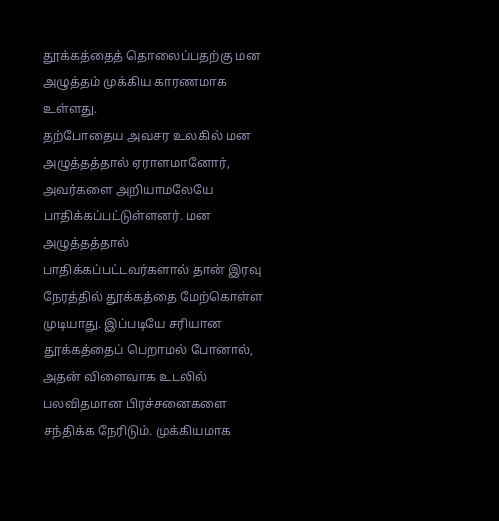தூக்கத்தைத் தொலைப்பதற்கு மன அழுத்தம் முக்கிய காரணமாக உள்ளது.
தற்போதைய அவசர உலகில் மன அழுத்தத்தால் ஏராளமானோர், அவர்களை அறியாமலேயே பாதிக்கப்பட்டுள்ளனர். மன அழுத்தத்தால் பாதிக்கப்பட்டவர்களால் தான் இரவு நேரத்தில் தூக்கத்தை மேற்கொள்ள முடியாது. இப்படியே சரியான தூக்கத்தைப் பெறாமல் போனால், அதன் விளைவாக உடலில் பலவிதமான பிரச்சனைகளை சந்திக்க நேரிடும். முக்கியமாக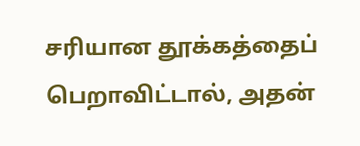சரியான தூக்கத்தைப் பெறாவிட்டால், அதன்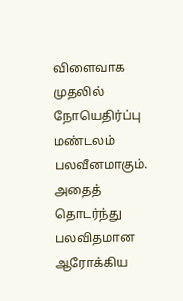விளைவாக முதலில் நோயெதிர்ப்பு மண்டலம் பலவீனமாகும். அதைத் தொடர்ந்து பலவிதமான ஆரோக்கிய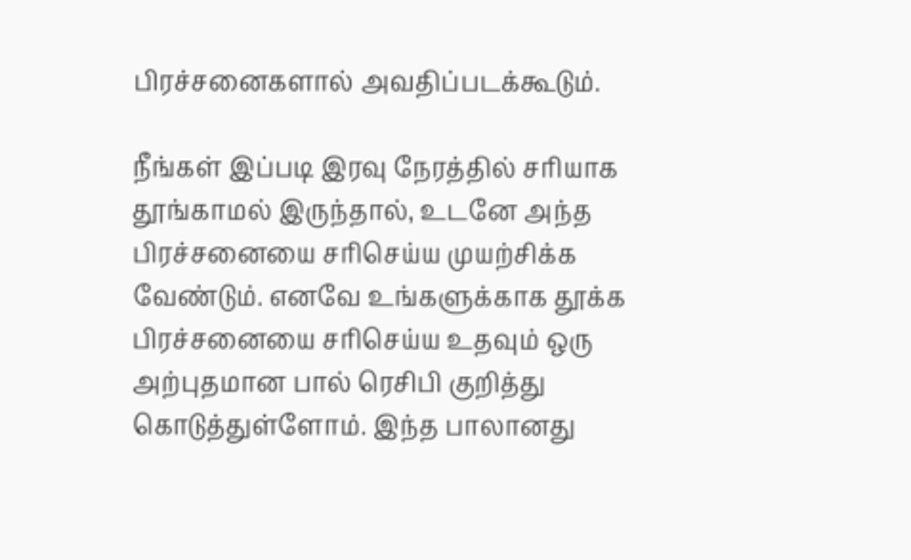பிரச்சனைகளால் அவதிப்படக்கூடும்.

நீங்கள் இப்படி இரவு நேரத்தில் சரியாக தூங்காமல் இருந்தால், உடனே அந்த பிரச்சனையை சரிசெய்ய முயற்சிக்க வேண்டும். எனவே உங்களுக்காக தூக்க பிரச்சனையை சரிசெய்ய உதவும் ஒரு அற்புதமான பால் ரெசிபி குறித்து கொடுத்துள்ளோம். இந்த பாலானது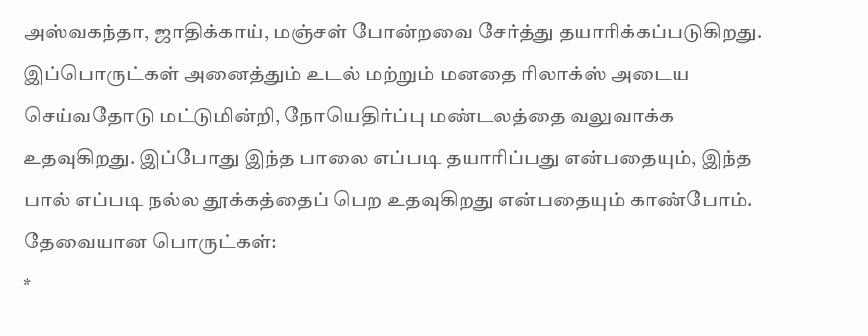அஸ்வகந்தா, ஜாதிக்காய், மஞ்சள் போன்றவை சேர்த்து தயாரிக்கப்படுகிறது.
இப்பொருட்கள் அனைத்தும் உடல் மற்றும் மனதை ரிலாக்ஸ் அடைய செய்வதோடு மட்டுமின்றி, நோயெதிர்ப்பு மண்டலத்தை வலுவாக்க உதவுகிறது. இப்போது இந்த பாலை எப்படி தயாரிப்பது என்பதையும், இந்த பால் எப்படி நல்ல தூக்கத்தைப் பெற உதவுகிறது என்பதையும் காண்போம்.
தேவையான பொருட்கள்:
*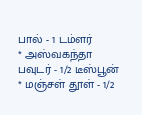பால் - 1 டம்ளர்
* அஸ்வகந்தா பவுடர் - 1/2 டீஸ்பூன்
* மஞ்சள் தூள் - 1/2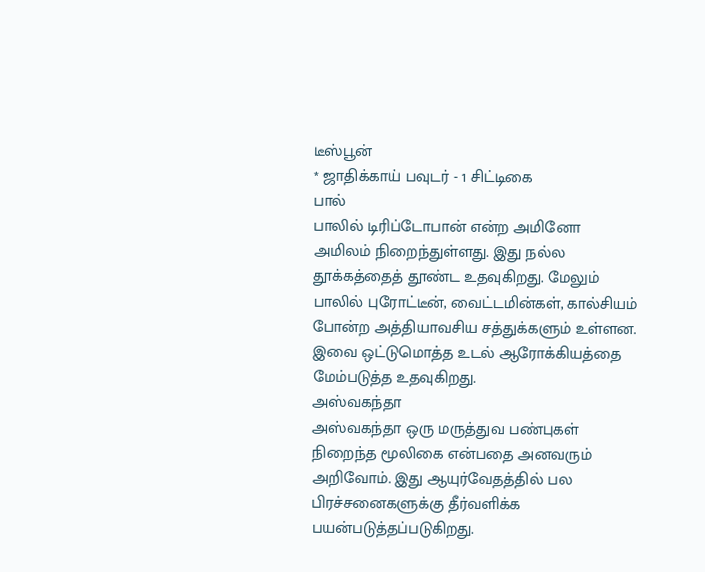டீஸ்பூன்
* ஜாதிக்காய் பவுடர் - 1 சிட்டிகை
பால்
பாலில் டிரிப்டோபான் என்ற அமினோ அமிலம் நிறைந்துள்ளது. இது நல்ல தூக்கத்தைத் தூண்ட உதவுகிறது. மேலும் பாலில் புரோட்டீன், வைட்டமின்கள், கால்சியம் போன்ற அத்தியாவசிய சத்துக்களும் உள்ளன. இவை ஒட்டுமொத்த உடல் ஆரோக்கியத்தை மேம்படுத்த உதவுகிறது.
அஸ்வகந்தா
அஸ்வகந்தா ஒரு மருத்துவ பண்புகள் நிறைந்த மூலிகை என்பதை அனவரும் அறிவோம். இது ஆயுர்வேதத்தில் பல பிரச்சனைகளுக்கு தீர்வளிக்க பயன்படுத்தப்படுகிறது.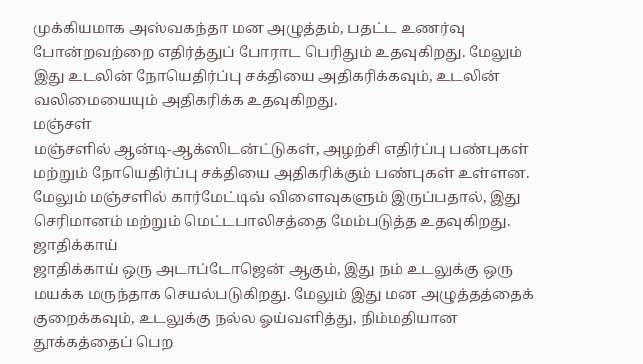முக்கியமாக அஸ்வகந்தா மன அழுத்தம், பதட்ட உணர்வு போன்றவற்றை எதிர்த்துப் போராட பெரிதும் உதவுகிறது. மேலும் இது உடலின் நோயெதிர்ப்பு சக்தியை அதிகரிக்கவும், உடலின் வலிமையையும் அதிகரிக்க உதவுகிறது.
மஞ்சள்
மஞ்சளில் ஆன்டி-ஆக்ஸிடன்ட்டுகள், அழற்சி எதிர்ப்பு பண்புகள் மற்றும் நோயெதிர்ப்பு சக்தியை அதிகரிக்கும் பண்புகள் உள்ளன. மேலும் மஞ்சளில் கார்மேட்டிவ் விளைவுகளும் இருப்பதால், இது செரிமானம் மற்றும் மெட்டபாலிசத்தை மேம்படுத்த உதவுகிறது.
ஜாதிக்காய்
ஜாதிக்காய் ஒரு அடாப்டோஜென் ஆகும், இது நம் உடலுக்கு ஒரு மயக்க மருந்தாக செயல்படுகிறது. மேலும் இது மன அழுத்தத்தைக் குறைக்கவும், உடலுக்கு நல்ல ஓய்வளித்து, நிம்மதியான தூக்கத்தைப் பெற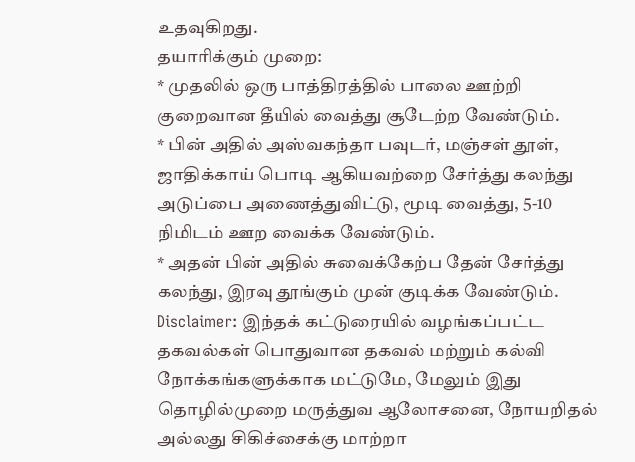உதவுகிறது.
தயாரிக்கும் முறை:
* முதலில் ஒரு பாத்திரத்தில் பாலை ஊற்றி குறைவான தீயில் வைத்து சூடேற்ற வேண்டும்.
* பின் அதில் அஸ்வகந்தா பவுடர், மஞ்சள் தூள், ஜாதிக்காய் பொடி ஆகியவற்றை சேர்த்து கலந்து அடுப்பை அணைத்துவிட்டு, மூடி வைத்து, 5-10 நிமிடம் ஊற வைக்க வேண்டும்.
* அதன் பின் அதில் சுவைக்கேற்ப தேன் சேர்த்து கலந்து, இரவு தூங்கும் முன் குடிக்க வேண்டும்.
Disclaimer: இந்தக் கட்டுரையில் வழங்கப்பட்ட தகவல்கள் பொதுவான தகவல் மற்றும் கல்வி நோக்கங்களுக்காக மட்டுமே, மேலும் இது தொழில்முறை மருத்துவ ஆலோசனை, நோயறிதல் அல்லது சிகிச்சைக்கு மாற்றா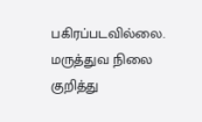பகிரப்படவில்லை. மருத்துவ நிலை குறித்து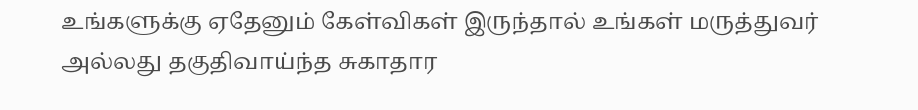உங்களுக்கு ஏதேனும் கேள்விகள் இருந்தால் உங்கள் மருத்துவர் அல்லது தகுதிவாய்ந்த சுகாதார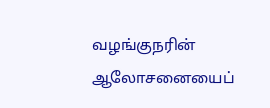வழங்குநரின் ஆலோசனையைப்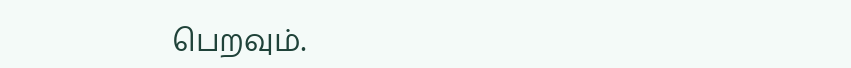பெறவும்.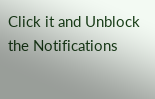Click it and Unblock the Notifications